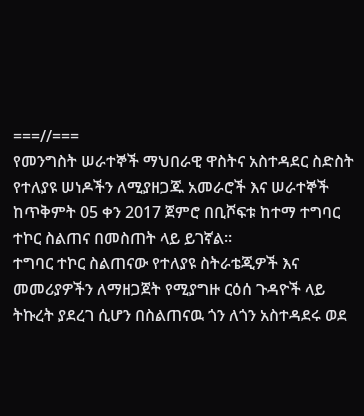===//===
የመንግስት ሠራተኞች ማህበራዊ ዋስትና አስተዳደር ስድስት የተለያዩ ሠነዶችን ለሚያዘጋጁ አመራሮች እና ሠራተኞች ከጥቅምት 05 ቀን 2017 ጀምሮ በቢሾፍቱ ከተማ ተግባር ተኮር ስልጠና በመስጠት ላይ ይገኛል።
ተግባር ተኮር ስልጠናው የተለያዩ ስትራቴጂዎች እና መመሪያዎችን ለማዘጋጀት የሚያግዙ ርዕሰ ጉዳዮች ላይ ትኩረት ያደረገ ሲሆን በስልጠናዉ ጎን ለጎን አስተዳደሩ ወደ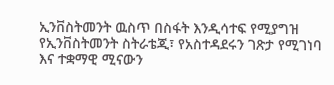ኢንቨስትመንት ዉስጥ በስፋት እንዲሳተፍ የሚያግዝ የኢንቨስትመንት ስትራቴጂ፣ የአስተዳደሩን ገጽታ የሚገነባ እና ተቋማዊ ሚናውን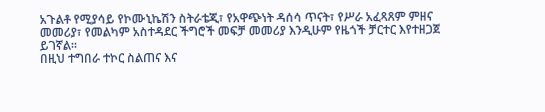አጉልቶ የሚያሳይ የኮሙኒኬሽን ስትራቴጂ፣ የአዋጭነት ዳሰሳ ጥናት፣ የሥራ አፈጻጸም ምዘና መመሪያ፣ የመልካም አስተዳደር ችግሮች መፍቻ መመሪያ እንዲሁም የዜጎች ቻርተር እየተዘጋጀ ይገኛል።
በዚህ ተግበራ ተኮር ስልጠና እና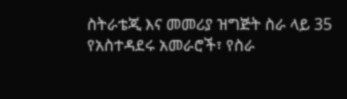ስትራቴጂ እና መመሪያ ዝግጅት ስራ ላይ 35 የአስተዳደሩ አመራሮች፣ የስራ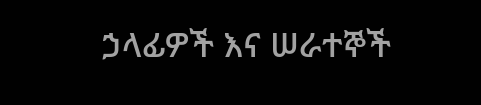ኃላፊዎች እና ሠራተኞች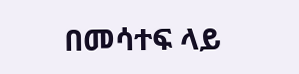በመሳተፍ ላይ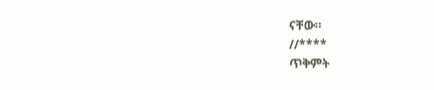ናቸው።
//****
ጥቅምት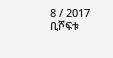8 / 2017
ቢሾፍቱ